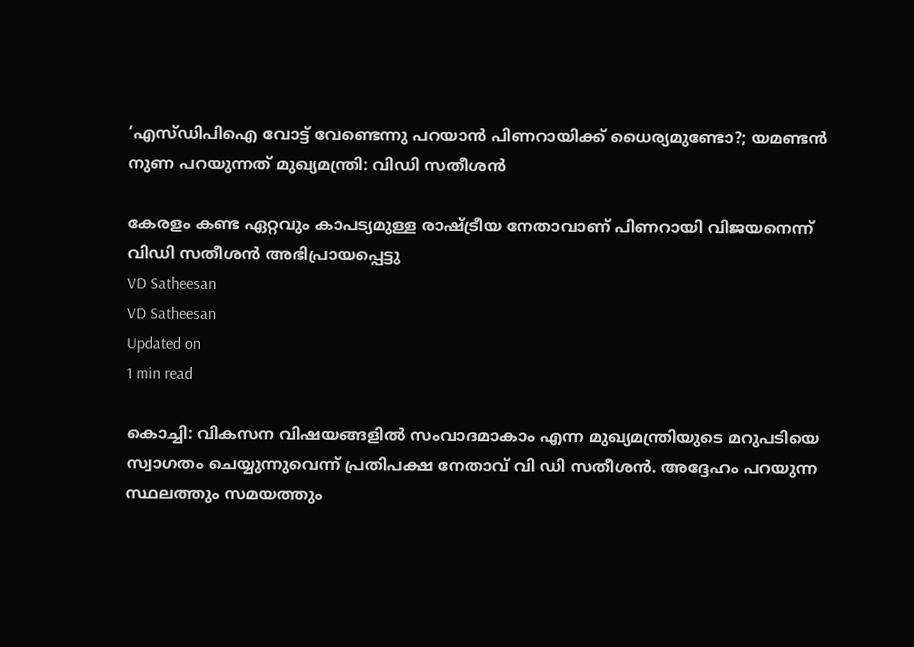‘എസ്ഡിപിഐ വോട്ട് വേണ്ടെന്നു പറയാൻ പിണറായിക്ക് ധൈര്യമുണ്ടോ?; യമണ്ടൻ നുണ പറയുന്നത് മുഖ്യമന്ത്രി: വിഡി സതീശൻ

കേരളം കണ്ട ഏറ്റവും കാപട്യമുള്ള രാഷ്ട്രീയ നേതാവാണ് പിണറായി വിജയനെന്ന് വിഡി സതീശന്‍ അഭിപ്രായപ്പെട്ടു
VD Satheesan
VD Satheesan
Updated on
1 min read

കൊച്ചി: വികസന വിഷയങ്ങളിൽ സംവാദമാകാം എന്ന മുഖ്യമന്ത്രിയുടെ മറുപടിയെ സ്വാഗതം ചെയ്യുന്നുവെന്ന് പ്രതിപക്ഷ നേതാവ് വി ഡി സതീശൻ. അദ്ദേഹം പറയുന്ന സ്ഥലത്തും സമയത്തും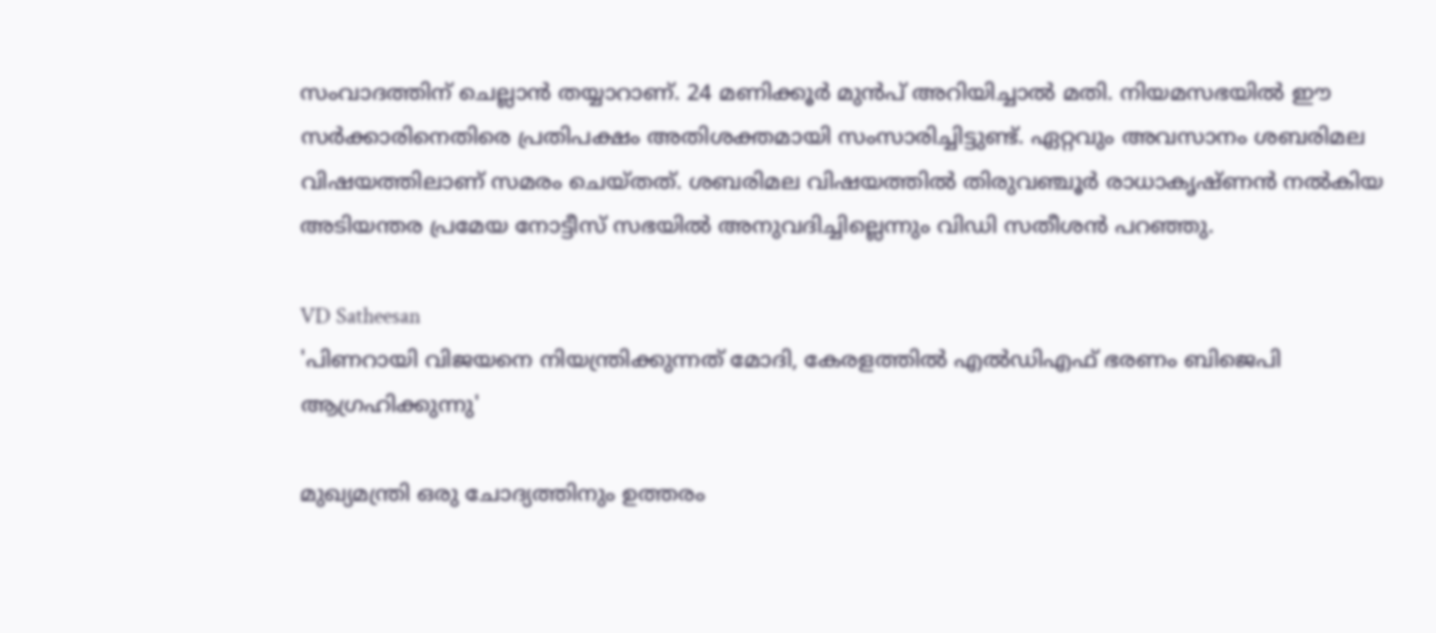സംവാദത്തിന് ചെല്ലാൻ തയ്യാറാണ്. 24 മണിക്കൂർ മുൻപ് അറിയിച്ചാൽ മതി. നിയമസഭയിൽ ഈ സർക്കാരിനെതിരെ പ്രതിപക്ഷം അതിശക്തമായി സംസാരിച്ചിട്ടുണ്ട്. ഏറ്റവും അവസാനം ശബരിമല വിഷയത്തിലാണ് സമരം ചെയ്തത്. ശബരിമല വിഷയത്തിൽ തിരുവഞ്ചൂർ രാധാകൃഷ്ണൻ നൽകിയ അടിയന്തര പ്രമേയ നോട്ടീസ് സഭയിൽ അനുവദിച്ചില്ലെന്നും വിഡി സതീശൻ പറഞ്ഞു.

VD Satheesan
'പിണറായി വിജയനെ നിയന്ത്രിക്കുന്നത് മോദി, കേരളത്തില്‍ എല്‍ഡിഎഫ് ഭരണം ബിജെപി ആഗ്രഹിക്കുന്നു'

മുഖ്യമന്ത്രി ഒരു ചോദ്യത്തിനും ഉത്തരം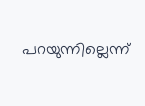പറയുന്നില്ലെന്ന്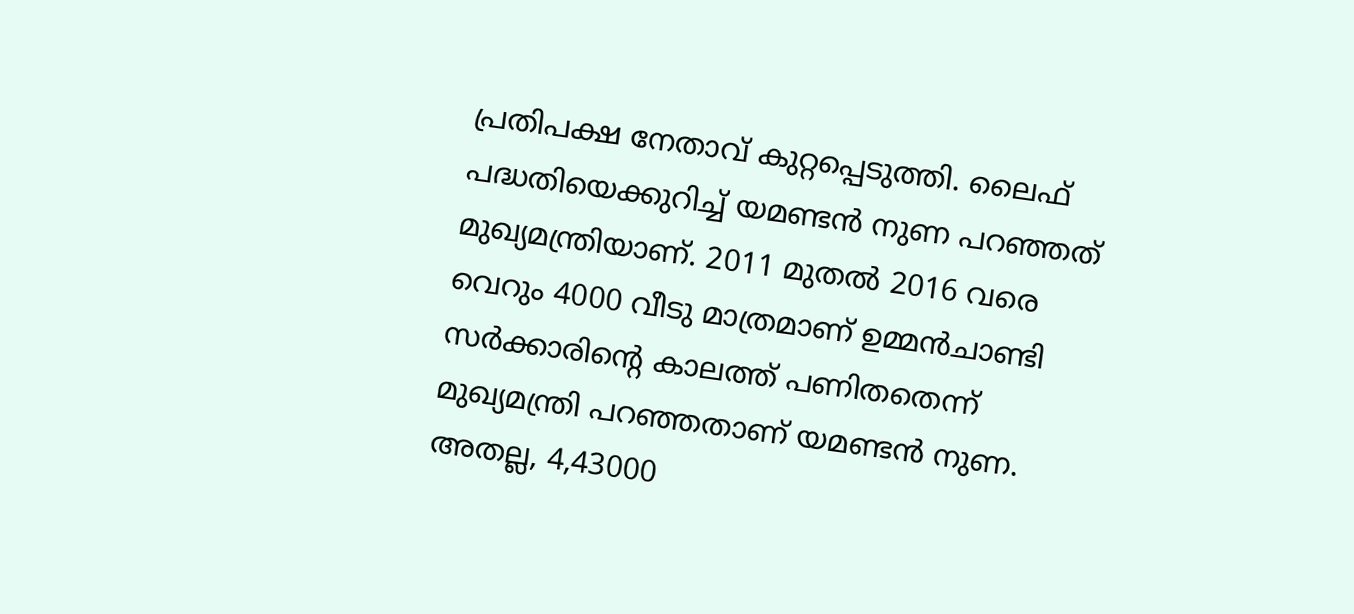പ്രതിപക്ഷ നേതാവ് കുറ്റപ്പെടുത്തി. ലൈഫ് പദ്ധതിയെക്കുറിച്ച് യമണ്ടൻ നുണ പറഞ്ഞത് മുഖ്യമന്ത്രിയാണ്. 2011 മുതൽ 2016 വരെ വെറും 4000 വീടു മാത്രമാണ് ഉമ്മൻചാണ്ടി സർക്കാരിന്റെ കാലത്ത് പണിതതെന്ന് മുഖ്യമന്ത്രി പറഞ്ഞതാണ് യമണ്ടൻ നുണ. അതല്ല, 4,43000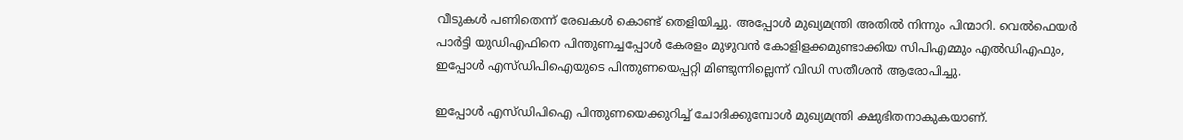വീടുകൾ പണിതെന്ന് രേഖകൾ കൊണ്ട് തെളിയിച്ചു. അപ്പോൾ മുഖ്യമന്ത്രി അതിൽ നിന്നും പിന്മാറി. വെൽഫെയർ പാർട്ടി യുഡിഎഫിനെ പിന്തുണച്ചപ്പോൾ കേരളം മുഴുവൻ കോളിളക്കമുണ്ടാക്കിയ സിപിഎമ്മും എൽഡിഎഫും, ഇപ്പോൾ എസ്ഡിപിഐയുടെ പിന്തുണയെപ്പറ്റി മിണ്ടുന്നില്ലെന്ന് വിഡി സതീശൻ ആരോപിച്ചു.

ഇപ്പോൾ എസ്ഡിപിഐ പിന്തുണയെക്കുറിച്ച് ചോദിക്കുമ്പോൾ മുഖ്യമന്ത്രി ക്ഷുഭിതനാകുകയാണ്.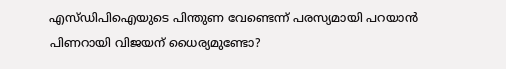എസ്ഡിപിഐയുടെ പിന്തുണ വേണ്ടെന്ന് പരസ്യമായി പറയാൻ പിണറായി വിജയന് ധൈര്യമുണ്ടോ?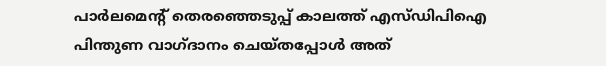പാർലമെന്റ് തെരഞ്ഞെടുപ്പ് കാലത്ത് എസ്ഡിപിഐ പിന്തുണ വാഗ്ദാനം ചെയ്തപ്പോൾ അത്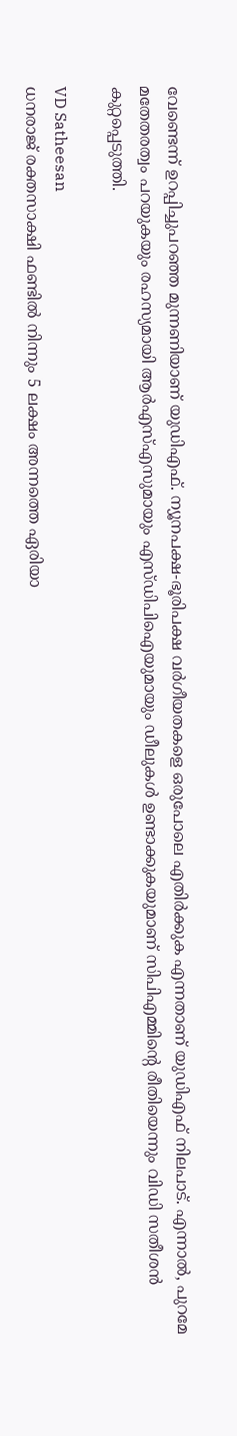വേണ്ടെന്ന് ഉറപ്പിച്ചുപറഞ്ഞ മുന്നണിയാണ് യുഡിഎഫ്. ന്യൂനപക്ഷ-ഭൂരിപക്ഷ വർഗീയതകളെ ഒരുപോലെ എതിർക്കുക എന്നതാണ് യുഡിഎഫ് നിലപാട്. എന്നാൽ, പുറമേ മതേതരത്വം പറയുകയും രഹസ്യമായി ആർഎസ്എസുമായും എസ്ഡിപിഐയുമായും ഡീലുകൾ ഉണ്ടാക്കുകയുമാണ് സിപിഎമ്മിന്റെ രീതിയെന്നും വിഡി സതീശൻ കുറ്റപ്പെടുത്തി.

VD Satheesan
ധനരാജ് രക്തസാക്ഷി ഫണ്ടില്‍ നിന്നും 5 ലക്ഷം അന്നത്തെ ഏരിയാ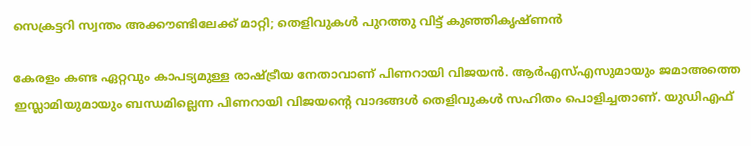സെക്രട്ടറി സ്വന്തം അക്കൗണ്ടിലേക്ക് മാറ്റി; തെളിവുകള്‍ പുറത്തു വിട്ട് കുഞ്ഞികൃഷ്ണന്‍

കേരളം കണ്ട ഏറ്റവും കാപട്യമുള്ള രാഷ്ട്രീയ നേതാവാണ് പിണറായി വിജയൻ. ആർഎസ്എസുമായും ജമാഅത്തെ ഇസ്ലാമിയുമായും ബന്ധമില്ലെന്ന പിണറായി വിജയന്റെ വാദങ്ങൾ തെളിവുകൾ സഹിതം പൊളിച്ചതാണ്. യുഡിഎഫ്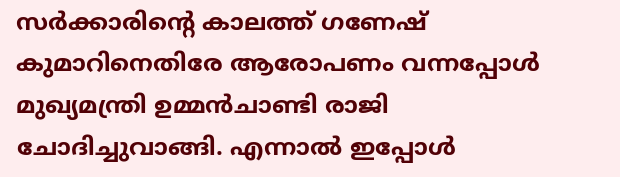സർക്കാരിന്റെ കാലത്ത് ഗണേഷ് കുമാറിനെതിരേ ആരോപണം വന്നപ്പോൾ മുഖ്യമന്ത്രി ഉമ്മൻചാണ്ടി രാജി ചോദിച്ചുവാങ്ങി. എന്നാൽ ഇപ്പോൾ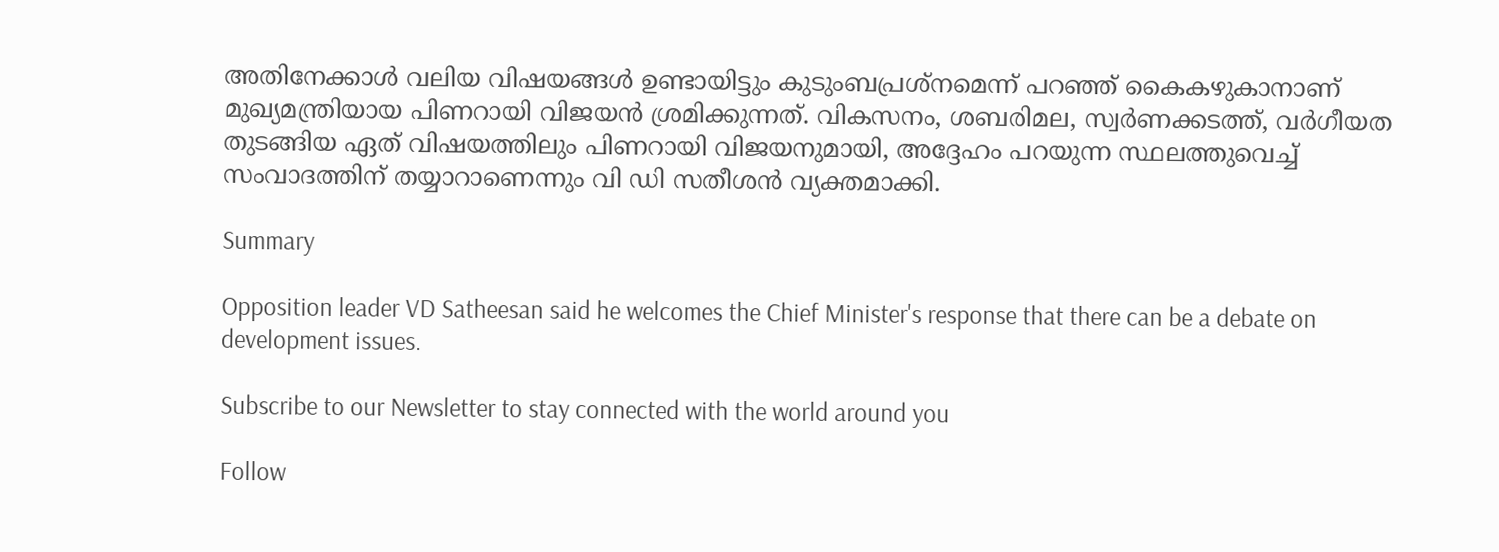അതിനേക്കാൾ വലിയ വിഷയങ്ങൾ ഉണ്ടായിട്ടും കുടുംബപ്രശ്നമെന്ന് പറഞ്ഞ് കൈകഴുകാനാണ് മുഖ്യമന്ത്രിയായ പിണറായി വിജയൻ ശ്രമിക്കുന്നത്. വികസനം, ശബരിമല, സ്വർണക്കടത്ത്, വർഗീയത തുടങ്ങിയ ഏത് വിഷയത്തിലും പിണറായി വിജയനുമായി, അദ്ദേഹം പറയുന്ന സ്ഥലത്തുവെച്ച് സംവാദത്തിന് തയ്യാറാണെന്നും വി ഡി സതീശൻ വ്യക്തമാക്കി.

Summary

Opposition leader VD Satheesan said he welcomes the Chief Minister's response that there can be a debate on development issues.

Subscribe to our Newsletter to stay connected with the world around you

Follow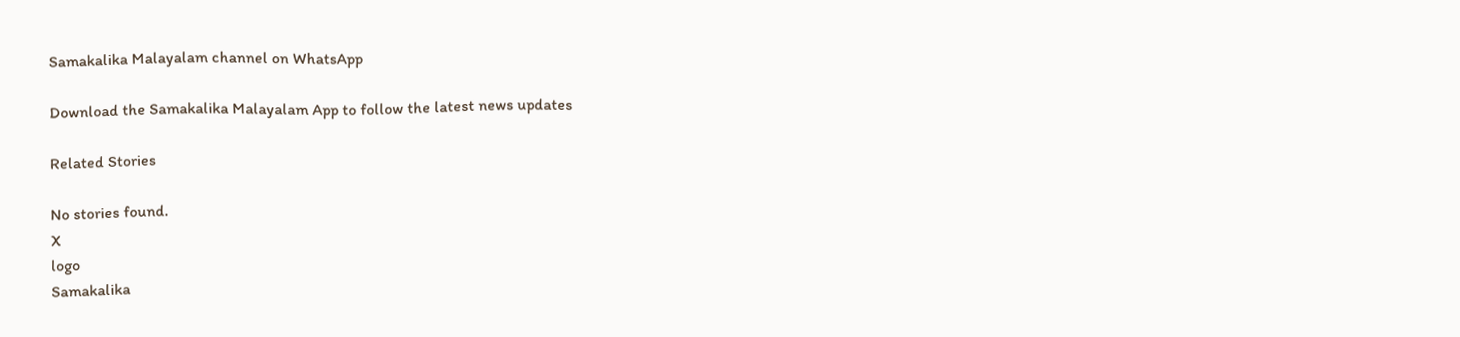Samakalika Malayalam channel on WhatsApp

Download the Samakalika Malayalam App to follow the latest news updates

Related Stories

No stories found.
X
logo
Samakalika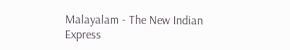Malayalam - The New Indian Express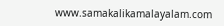www.samakalikamalayalam.com